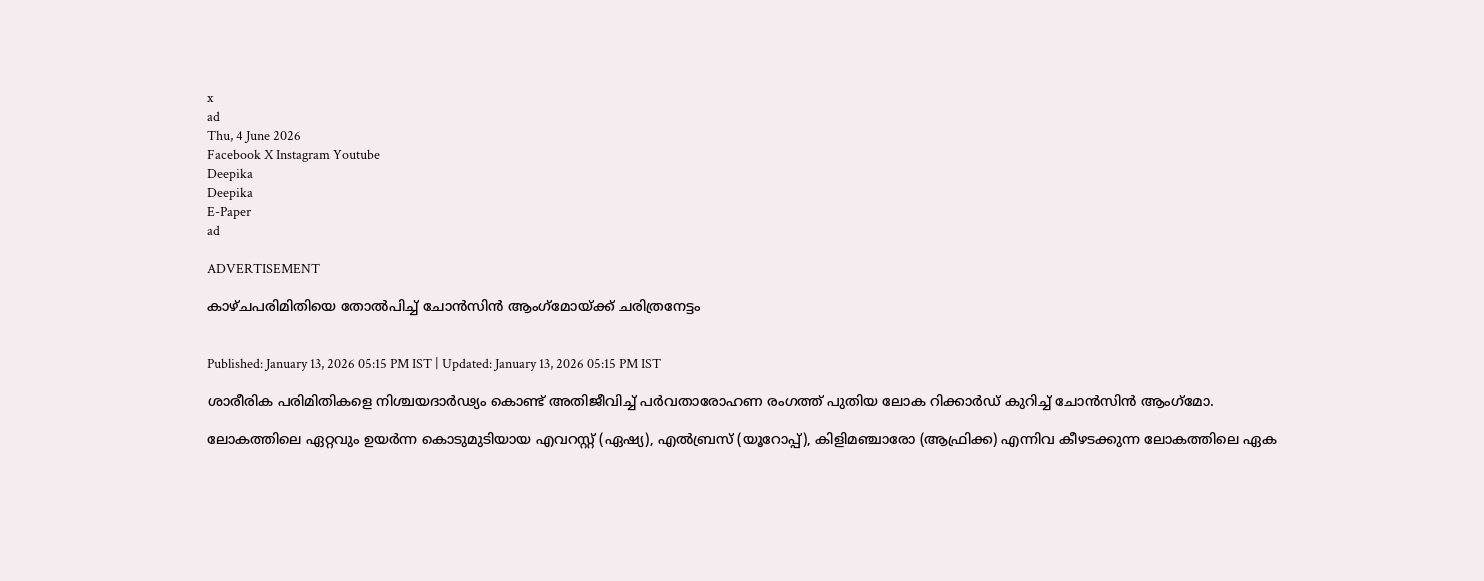x
ad
Thu, 4 June 2026
Facebook X Instagram Youtube
Deepika
Deepika
E-Paper
ad

ADVERTISEMENT

കാഴ്‌ചപരിമിതിയെ തോൽപിച്ച് ചോൻസിൻ ആംഗ്‌മോയ്ക്ക് ചരിത്രനേട്ടം


Published: January 13, 2026 05:15 PM IST | Updated: January 13, 2026 05:15 PM IST

ശാരീരിക പരിമിതികളെ നിശ്ചയദാർഢ്യം കൊണ്ട് അതിജീവിച്ച് പർവതാരോഹണ രംഗത്ത് പുതിയ ലോക റിക്കാർഡ് കുറിച്ച് ചോൻസിൻ ആംഗ്‌മോ.

ലോകത്തിലെ ഏറ്റവും ഉയർന്ന കൊടുമുടിയായ എവറസ്റ്റ് (ഏഷ്യ), എൽബ്രസ് (യൂറോപ്പ്), കിളിമഞ്ചാരോ (ആഫ്രിക്ക) എന്നിവ കീഴടക്കുന്ന ലോകത്തിലെ ഏക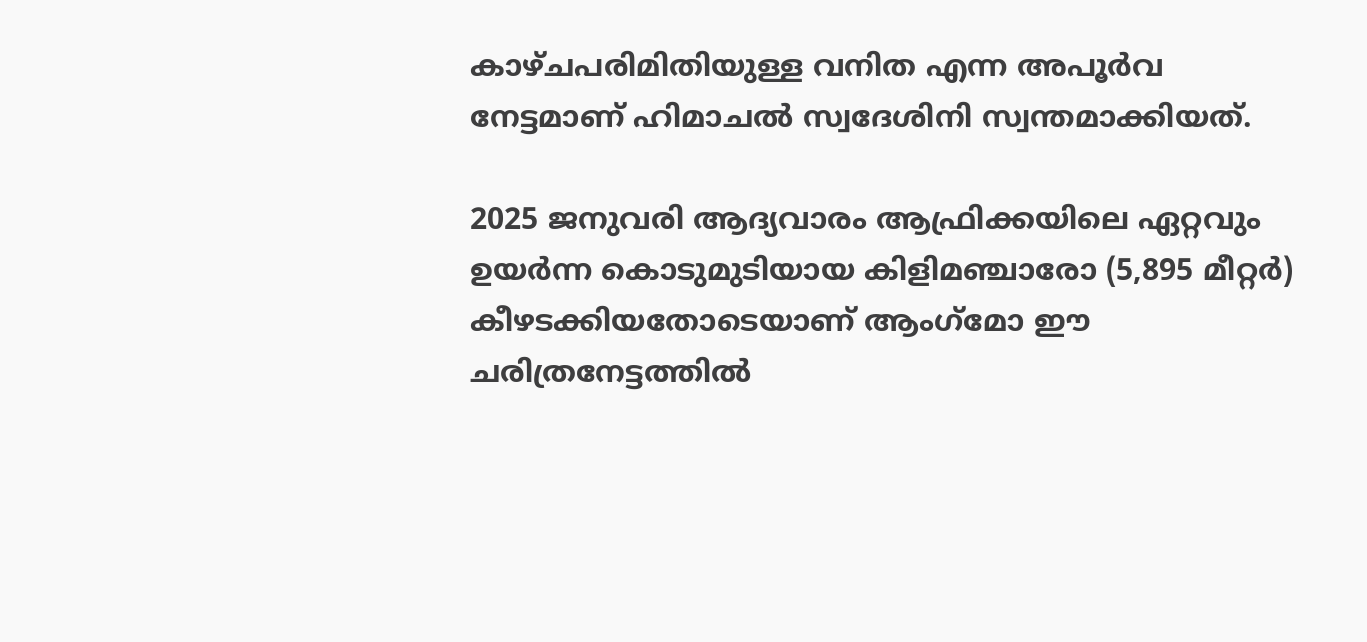കാഴ്‌ചപരിമിതിയുള്ള വനിത എന്ന അപൂർവ നേട്ടമാണ് ഹിമാചൽ സ്വദേശിനി സ്വന്തമാക്കിയത്.

2025 ജനുവരി ആദ്യവാരം ആഫ്രിക്കയിലെ ഏറ്റവും ഉയർന്ന കൊടുമുടിയായ കിളിമഞ്ചാരോ (5,895 മീറ്റർ) കീഴടക്കിയതോടെയാണ് ആംഗ്‌മോ ഈ ചരിത്രനേട്ടത്തിൽ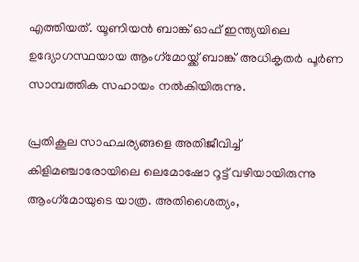എത്തിയത്. യൂണിയൻ ബാങ്ക് ഓഫ് ഇന്ത്യയിലെ ഉദ്യോഗസ്ഥയായ ആംഗ്‌മോയ്ക്ക് ബാങ്ക് അധികൃതർ പൂർണ സാമ്പത്തിക സഹായം നൽകിയിരുന്നു.

പ്രതികൂല സാഹചര്യങ്ങളെ അതിജീവിച്ച് കിളിമഞ്ചാരോയിലെ ലെമോഷോ റൂട്ട് വഴിയായിരുന്നു ആംഗ്‌മോയുടെ യാത്ര. അതിശൈത്യം,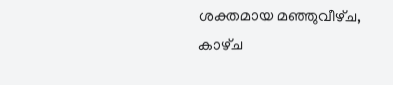ശക്തമായ മഞ്ഞുവീഴ്‌ച, കാഴ്‌ച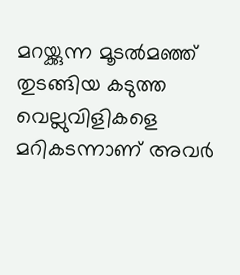മറയ്ക്കുന്ന മൂടൽമഞ്ഞ് തുടങ്ങിയ കടുത്ത വെല്ലുവിളികളെ മറികടന്നാണ് അവർ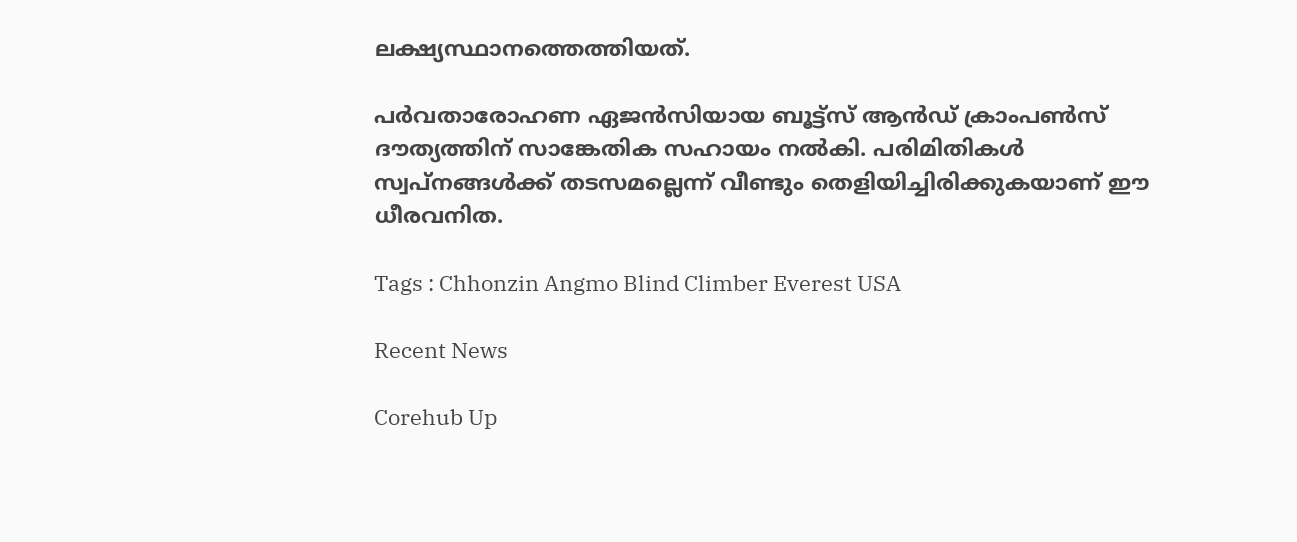ലക്ഷ്യസ്ഥാനത്തെത്തിയത്.

പർവതാരോഹണ ഏജൻസിയായ ബൂട്ട്‌സ് ആൻഡ് ക്രാംപൺസ് ദൗത്യത്തിന് സാങ്കേതിക സഹായം നൽകി. പരിമിതികൾ സ്വപ്‌നങ്ങൾക്ക് തടസമല്ലെന്ന് വീണ്ടും തെളിയിച്ചിരിക്കുകയാണ് ഈ ധീരവനിത.

Tags : Chhonzin Angmo Blind Climber Everest USA

Recent News

Corehub Up